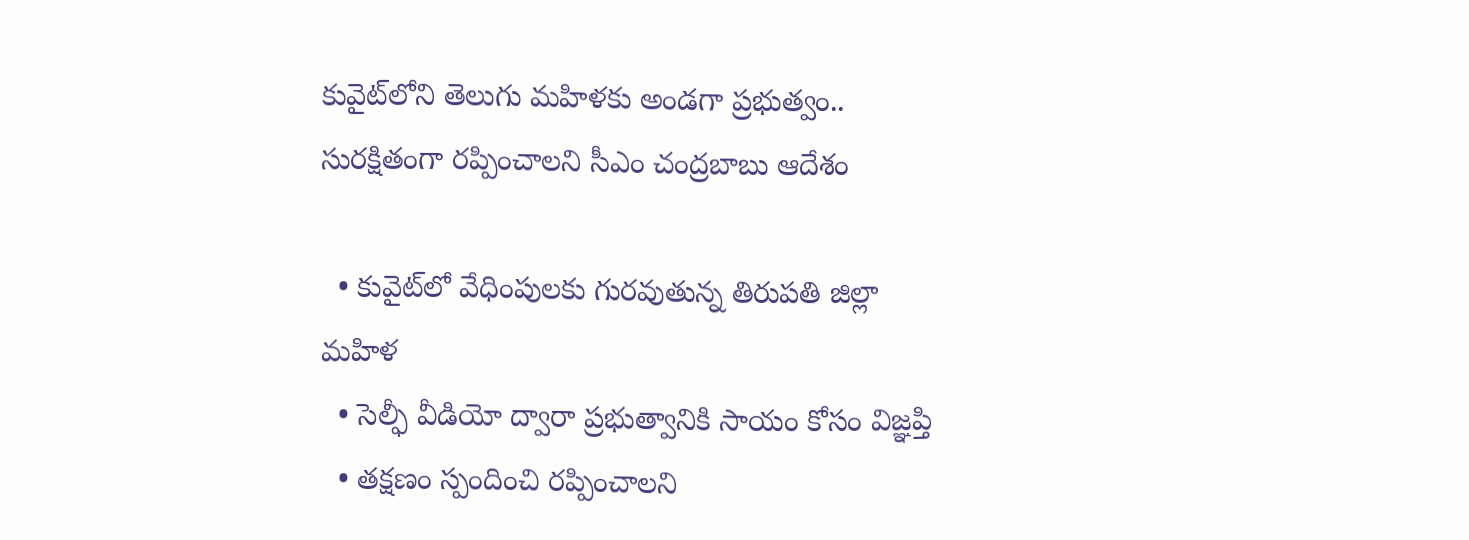కువైట్‌లోని తెలుగు మహిళకు అండగా ప్రభుత్వం.. సురక్షితంగా రప్పించాలని సీఎం చంద్రబాబు ఆదేశం

  • కువైట్‌లో వేధింపులకు గురవుతున్న తిరుపతి జిల్లా మహిళ
  • సెల్ఫీ వీడియో ద్వారా ప్రభుత్వానికి సాయం కోసం విజ్ఞప్తి
  • తక్షణం స్పందించి రప్పించాలని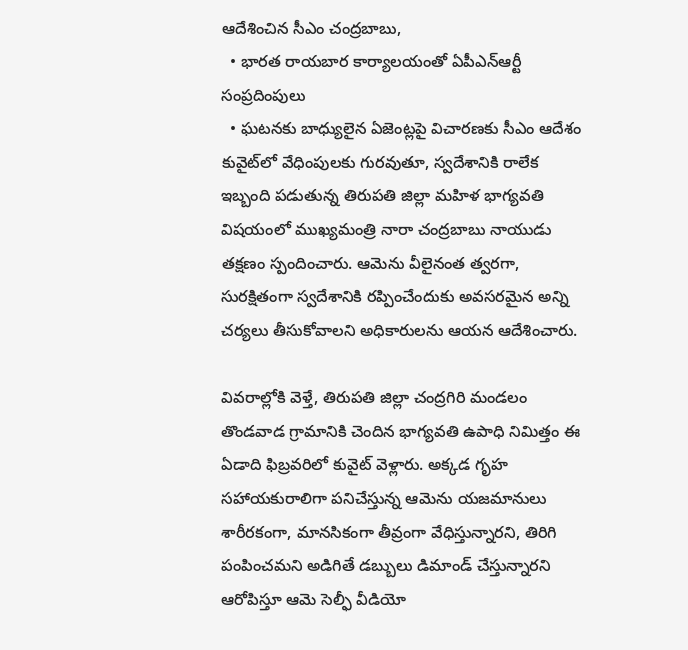ఆదేశించిన సీఎం చంద్రబాబు,
  • భారత రాయబార కార్యాలయంతో ఏపీఎన్‌ఆర్టీ సంప్రదింపులు
  • ఘటనకు బాధ్యులైన ఏజెంట్లపై విచారణకు సీఎం ఆదేశం
కువైట్‌లో వేధింపులకు గురవుతూ, స్వదేశానికి రాలేక ఇబ్బంది పడుతున్న తిరుపతి జిల్లా మహిళ భాగ్యవతి విషయంలో ముఖ్యమంత్రి నారా చంద్రబాబు నాయుడు తక్షణం స్పందించారు. ఆమెను వీలైనంత త్వరగా, సురక్షితంగా స్వదేశానికి రప్పించేందుకు అవసరమైన అన్ని చర్యలు తీసుకోవాలని అధికారులను ఆయన ఆదేశించారు.

వివరాల్లోకి వెళ్తే, తిరుపతి జిల్లా చంద్రగిరి మండలం తొండవాడ గ్రామానికి చెందిన భాగ్యవతి ఉపాధి నిమిత్తం ఈ ఏడాది ఫిబ్రవరిలో కువైట్ వెళ్లారు. అక్కడ గృహ సహాయకురాలిగా పనిచేస్తున్న ఆమెను యజమానులు శారీరకంగా, మానసికంగా తీవ్రంగా వేధిస్తున్నారని, తిరిగి పంపించమని అడిగితే డబ్బులు డిమాండ్ చేస్తున్నారని ఆరోపిస్తూ ఆమె సెల్ఫీ వీడియో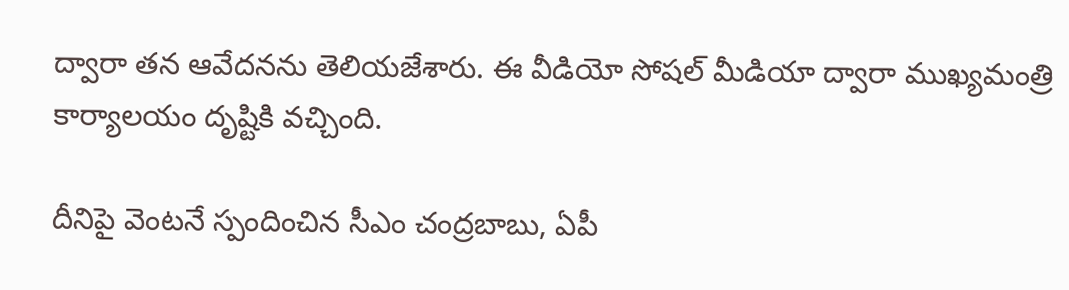ద్వారా తన ఆవేదనను తెలియజేశారు. ఈ వీడియో సోషల్ మీడియా ద్వారా ముఖ్యమంత్రి కార్యాలయం దృష్టికి వచ్చింది.

దీనిపై వెంటనే స్పందించిన సీఎం చంద్రబాబు, ఏపీ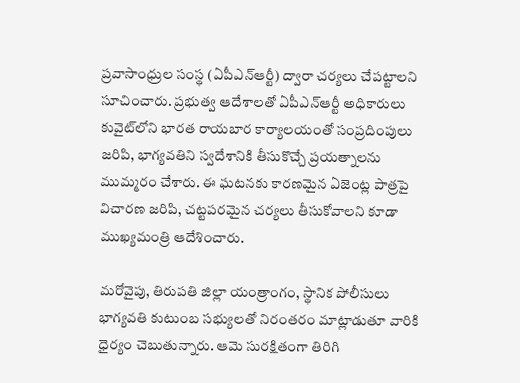ప్రవాసాంధ్రుల సంస్థ (ఏపీఎన్‌ఆర్టీ) ద్వారా చర్యలు చేపట్టాలని సూచించారు. ప్రభుత్వ ఆదేశాలతో ఏపీఎన్‌ఆర్టీ అధికారులు కువైట్‌లోని భారత రాయబార కార్యాలయంతో సంప్రదింపులు జరిపి, భాగ్యవతిని స్వదేశానికి తీసుకొచ్చే ప్రయత్నాలను ముమ్మరం చేశారు. ఈ ఘటనకు కారణమైన ఏజెంట్ల పాత్రపై విచారణ జరిపి, చట్టపరమైన చర్యలు తీసుకోవాలని కూడా ముఖ్యమంత్రి ఆదేశించారు.

మరోవైపు, తిరుపతి జిల్లా యంత్రాంగం, స్థానిక పోలీసులు భాగ్యవతి కుటుంబ సభ్యులతో నిరంతరం మాట్లాడుతూ వారికి ధైర్యం చెబుతున్నారు. ఆమె సురక్షితంగా తిరిగి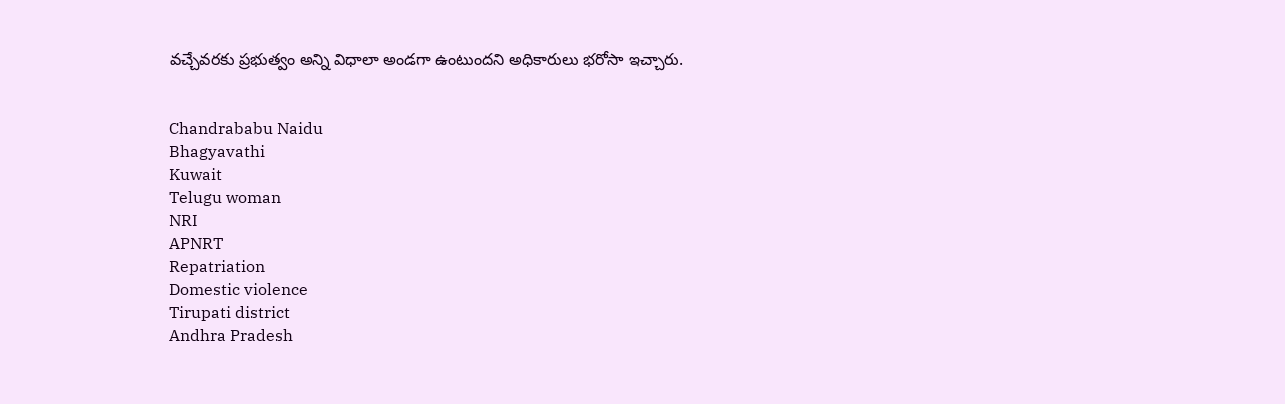వచ్చేవరకు ప్రభుత్వం అన్ని విధాలా అండగా ఉంటుందని అధికారులు భరోసా ఇచ్చారు.


Chandrababu Naidu
Bhagyavathi
Kuwait
Telugu woman
NRI
APNRT
Repatriation
Domestic violence
Tirupati district
Andhra Pradesh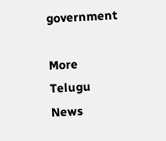government

More Telugu News